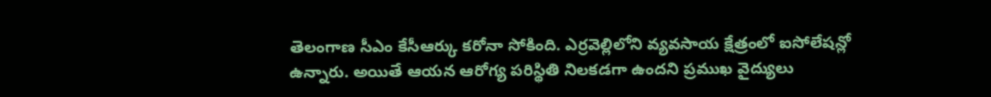తెలంగాణ సీఎం కేసీఆర్కు కరోనా సోకింది. ఎర్రవెల్లిలోని వ్యవసాయ క్షేత్రంలో ఐసోలేషన్లో ఉన్నారు. అయితే ఆయన ఆరోగ్య పరిస్థితి నిలకడగా ఉందని ప్రముఖ వైద్యులు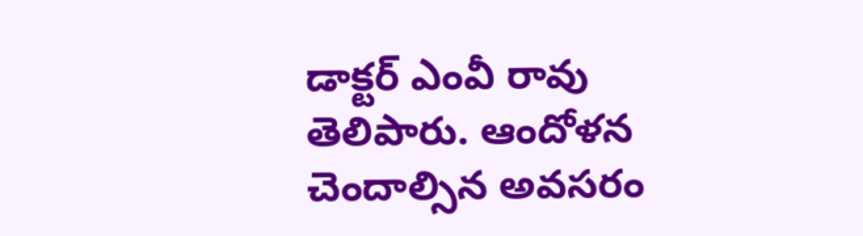డాక్టర్ ఎంవీ రావు తెలిపారు. ఆందోళన చెందాల్సిన అవసరం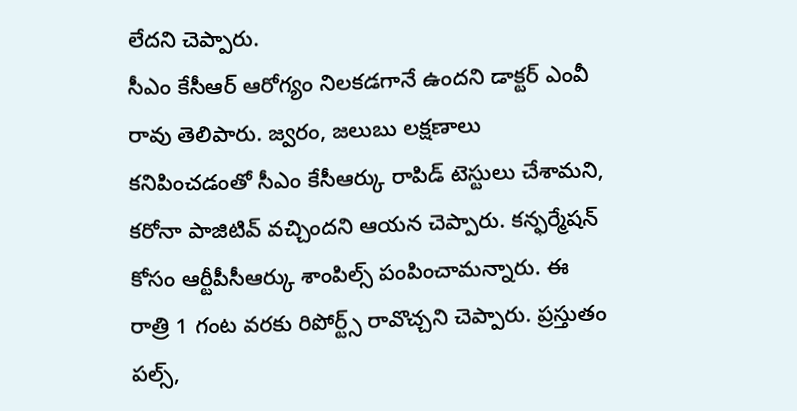లేదని చెప్పారు.
సీఎం కేసీఆర్ ఆరోగ్యం నిలకడగానే ఉందని డాక్టర్ ఎంవీ రావు తెలిపారు. జ్వరం, జలుబు లక్షణాలు కనిపించడంతో సీఎం కేసీఆర్కు రాపిడ్ టెస్టులు చేశామని, కరోనా పాజిటివ్ వచ్చిందని ఆయన చెప్పారు. కన్ఫర్మేషన్ కోసం ఆర్టీపీసీఆర్కు శాంపిల్స్ పంపించామన్నారు. ఈ రాత్రి 1 గంట వరకు రిపోర్ట్స్ రావొచ్చని చెప్పారు. ప్రస్తుతం పల్స్,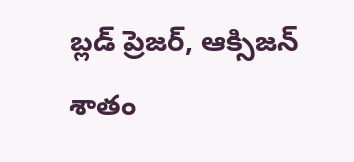బ్లడ్ ప్రెజర్, ఆక్సిజన్ శాతం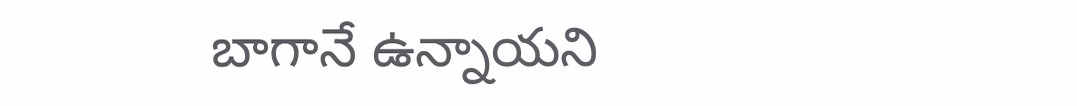బాగానే ఉన్నాయని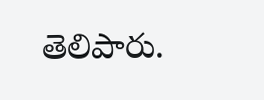తెలిపారు.